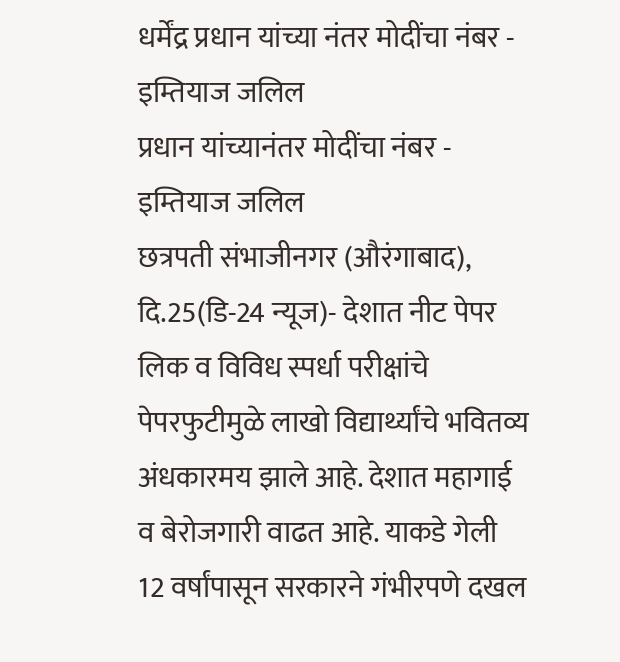धर्मेंद्र प्रधान यांच्या नंतर मोदींचा नंबर - इम्तियाज जलिल
प्रधान यांच्यानंतर मोदींचा नंबर - इम्तियाज जलिल
छत्रपती संभाजीनगर (औरंगाबाद), दि.25(डि-24 न्यूज)- देशात नीट पेपर लिक व विविध स्पर्धा परीक्षांचे पेपरफुटीमुळे लाखो विद्यार्थ्यांचे भवितव्य अंधकारमय झाले आहे. देशात महागाई व बेरोजगारी वाढत आहे. याकडे गेली 12 वर्षांपासून सरकारने गंभीरपणे दखल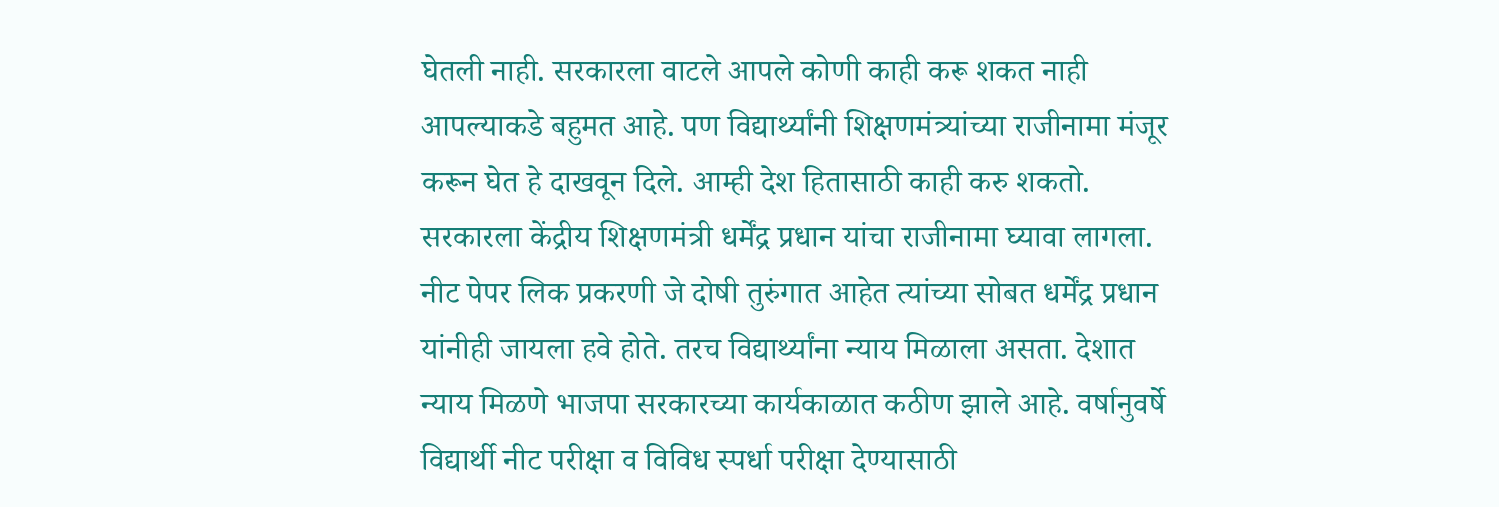घेतली नाही. सरकारला वाटले आपले कोणी काही करू शकत नाही आपल्याकडे बहुमत आहे. पण विद्यार्थ्यांनी शिक्षणमंत्र्यांच्या राजीनामा मंजूर करून घेत हे दाखवून दिले. आम्ही देश हितासाठी काही करु शकतो. सरकारला केंद्रीय शिक्षणमंत्री धर्मेंद्र प्रधान यांचा राजीनामा घ्यावा लागला. नीट पेपर लिक प्रकरणी जे दोषी तुरुंगात आहेत त्यांच्या सोबत धर्मेंद्र प्रधान यांनीही जायला हवे होते. तरच विद्यार्थ्यांना न्याय मिळाला असता. देशात न्याय मिळणे भाजपा सरकारच्या कार्यकाळात कठीण झाले आहे. वर्षानुवर्षे विद्यार्थी नीट परीक्षा व विविध स्पर्धा परीक्षा देण्यासाठी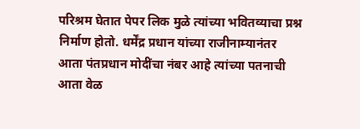परिश्रम घेतात पेपर लिक मुळे त्यांच्या भवितव्याचा प्रश्न निर्माण होतो. धर्मेंद्र प्रधान यांच्या राजीनाम्यानंतर आता पंतप्रधान मोदींचा नंबर आहे त्यांच्या पतनाची आता वेळ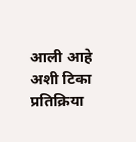आली आहे अशी टिका प्रतिक्रिया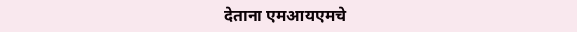देताना एमआयएमचे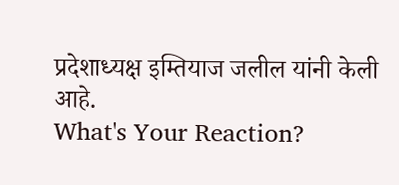प्रदेशाध्यक्ष इम्तियाज जलील यांनी केली आहे.
What's Your Reaction?